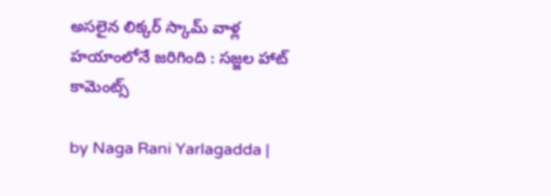అసలైన లిక్కర్ స్కామ్ వాళ్ల హయాంలోనే జరిగింది : సజ్జల హాట్ కామెంట్స్

by Naga Rani Yarlagadda |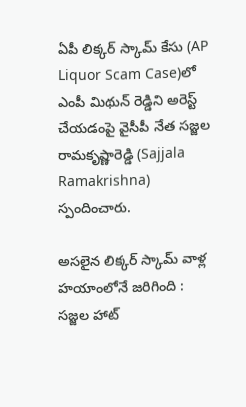ఏపీ లిక్కర్ స్కామ్ కేసు (AP Liquor Scam Case)లో ఎంపీ మిథున్ రెడ్డిని అరెస్ట్ చేయడంపై వైసీపీ నేత సజ్జల రామకృష్ణారెడ్డి (Sajjala Ramakrishna) స్పందించారు.

అసలైన లిక్కర్ స్కామ్ వాళ్ల హయాంలోనే జరిగింది : సజ్జల హాట్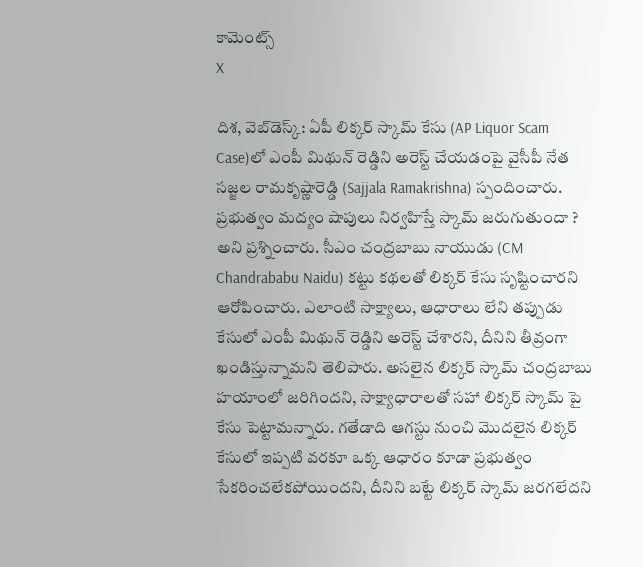కామెంట్స్
X

దిశ, వెబ్‌డెస్క్: ఏపీ లిక్కర్ స్కామ్ కేసు (AP Liquor Scam Case)లో ఎంపీ మిథున్ రెడ్డిని అరెస్ట్ చేయడంపై వైసీపీ నేత సజ్జల రామకృష్ణారెడ్డి (Sajjala Ramakrishna) స్పందించారు. ప్రభుత్వం మద్యం షాపులు నిర్వహిస్తే స్కామ్ జరుగుతుందా ? అని ప్రశ్నించారు. సీఎం చంద్రబాబు నాయుడు (CM Chandrababu Naidu) కట్టు కథలతో లిక్కర్ కేసు సృష్టించారని ఆరోపించారు. ఎలాంటి సాక్ష్యాలు, ఆధారాలు లేని తప్పుడు కేసులో ఎంపీ మిథున్ రెడ్డిని అరెస్ట్ చేశారని, దీనిని తీవ్రంగా ఖండిస్తున్నామని తెలిపారు. అసలైన లిక్కర్ స్కామ్ చంద్రబాబు హయాంలో జరిగిందని, సాక్ష్యాధారాలతో సహా లిక్కర్ స్కామ్ పై కేసు పెట్టామన్నారు. గతేడాది ఆగస్టు నుంచి మొదలైన లిక్కర్ కేసులో ఇప్పటి వరకూ ఒక్క ఆధారం కూడా ప్రభుత్వం సేకరించలేకపోయిందని, దీనిని బట్టే లిక్కర్ స్కామ్ జరగలేదని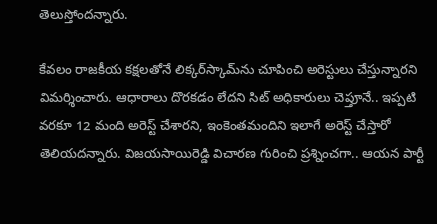తెలుస్తోందన్నారు.

కేవలం రాజకీయ కక్షలతోనే లిక్కర్‌స్కామ్‌ను చూపించి అరెస్టులు చేస్తున్నారని విమర్శించారు. ఆధారాలు దొరకడం లేదని సిట్ అధికారులు చెప్తూనే.. ఇప్పటి వరకూ 12 మంది అరెస్ట్ చేశారని, ఇంకెంతమందిని ఇలాగే అరెస్ట్ చేస్తారో తెలియదన్నారు. విజయసాయిరెడ్డి విచారణ గురించి ప్రశ్నించగా.. ఆయన పార్టీ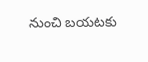నుంచి బయటకు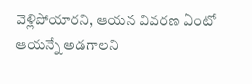వెళ్లిపోయారని, ఆయన వివరణ ఏంటో ఆయన్నే అడగాలని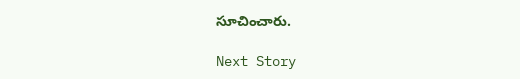సూచించారు.

Next Story